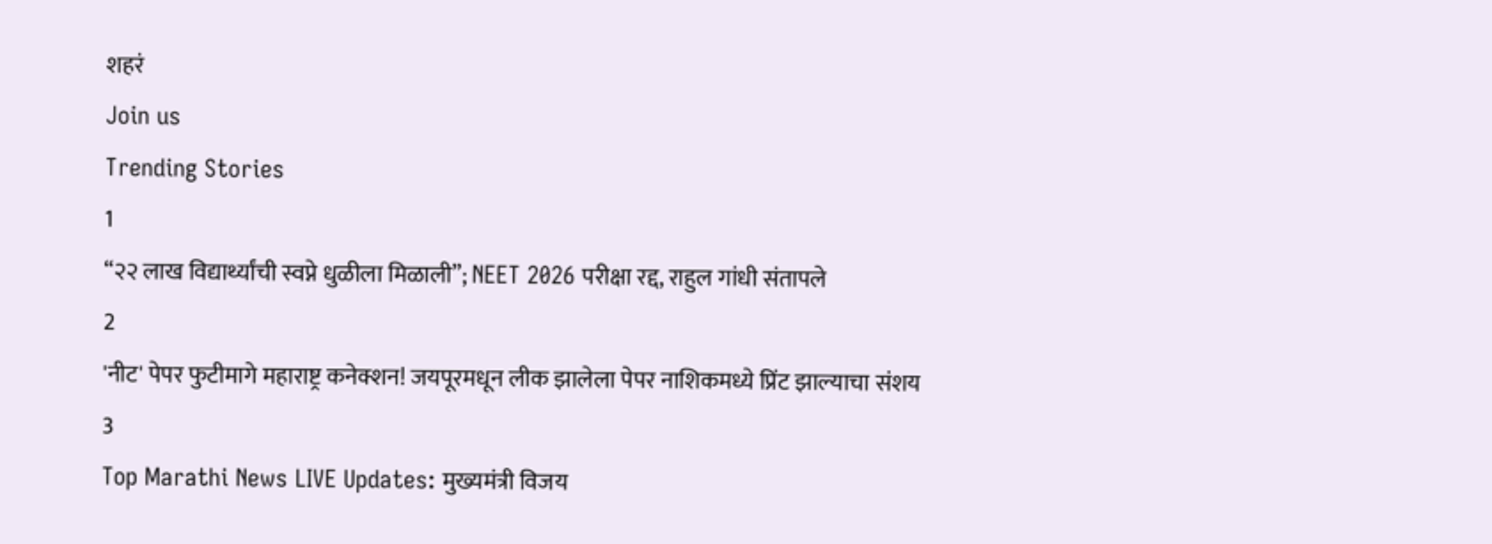शहरं
Join us
Trending Stories
1
“२२ लाख विद्यार्थ्यांची स्वप्ने धुळीला मिळाली”; NEET 2026 परीक्षा रद्द, राहुल गांधी संतापले
2
'नीट' पेपर फुटीमागे महाराष्ट्र कनेक्शन! जयपूरमधून लीक झालेला पेपर नाशिकमध्ये प्रिंट झाल्याचा संशय
3
Top Marathi News LIVE Updates: मुख्यमंत्री विजय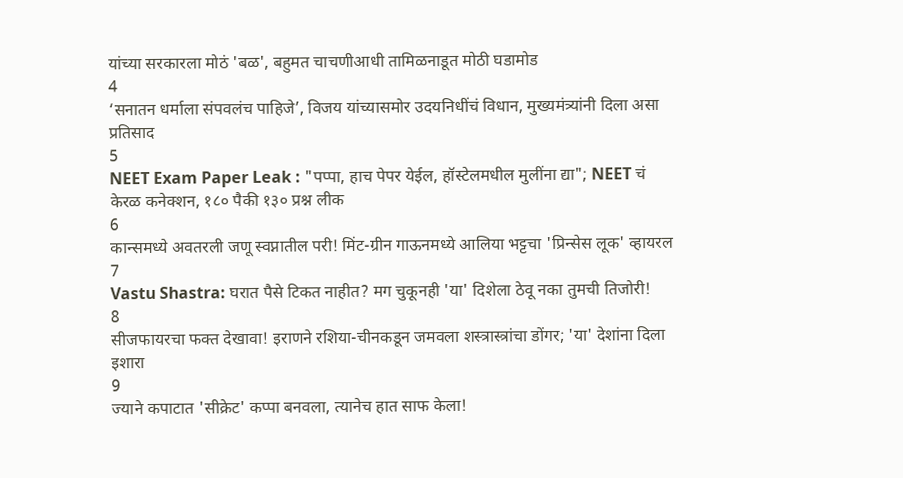यांच्या सरकारला मोठं 'बळ', बहुमत चाचणीआधी तामिळनाडूत मोठी घडामोड
4
‘सनातन धर्माला संपवलंच पाहिजे’, विजय यांच्यासमोर उदयनिधींचं विधान, मुख्यमंत्र्यांनी दिला असा प्रतिसाद
5
NEET Exam Paper Leak : "पप्पा, हाच पेपर येईल, हॉस्टेलमधील मुलींना द्या"; NEET चं केरळ कनेक्शन, १८० पैकी १३० प्रश्न लीक
6
कान्समध्ये अवतरली जणू स्वप्नातील परी! मिंट-ग्रीन गाऊनमध्ये आलिया भट्टचा 'प्रिन्सेस लूक' व्हायरल
7
Vastu Shastra: घरात पैसे टिकत नाहीत? मग चुकूनही 'या' दिशेला ठेवू नका तुमची तिजोरी!
8
सीजफायरचा फक्त देखावा! इराणने रशिया-चीनकडून जमवला शस्त्रास्त्रांचा डोंगर; 'या' देशांना दिला इशारा
9
ज्याने कपाटात 'सीक्रेट' कप्पा बनवला, त्यानेच हात साफ केला!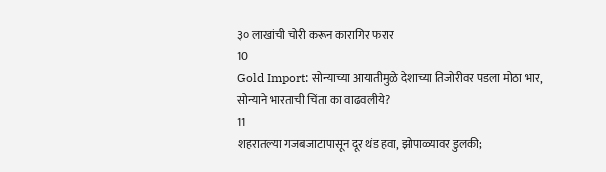३० लाखांची चोरी करून कारागिर फरार
10
Gold Import: सोन्याच्या आयातीमुळे देशाच्या तिजोरीवर पडला मोठा भार, सोन्याने भारताची चिंता का वाढवलीये?
11
शहरातल्या गजबजाटापासून दूर थंड हवा, झोपाळ्यावर डुलकी;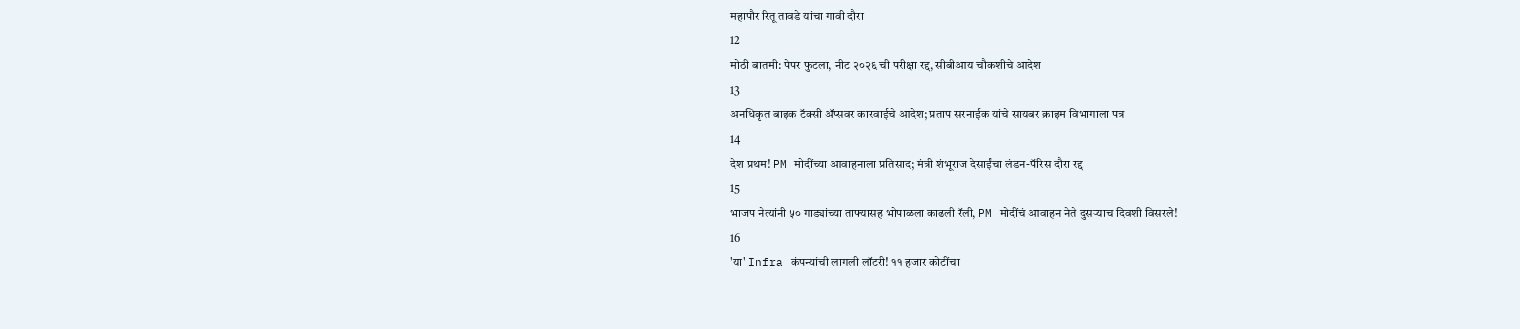महापौर रितू तावडे यांचा गावी दौरा
12
मोठी बातमी: पेपर फुटला, नीट २०२६ ची परीक्षा रद्द, सीबीआय चौकशीचे आदेश
13
अनधिकृत बाइक टॅक्सी ॲप्सवर कारवाईचे आदेश; प्रताप सरनाईक यांचे सायबर क्राइम विभागाला पत्र
14
देश प्रथम! PM मोदींच्या आवाहनाला प्रतिसाद; मंत्री शंभूराज देसाईंचा लंडन-पॅरिस दौरा रद्द
15
भाजप नेत्यांनी ५० गाड्यांच्या ताफ्यासह भोपाळला काढली रॅली, PM मोदींचं आवाहन नेते दुसऱ्याच दिवशी विसरले!
16
'या' Infra कंपन्यांची लागली लॉटरी! ११ हजार कोटींचा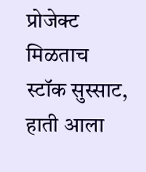प्रोजेक्ट मिळताच स्टॉक सुस्साट, हाती आला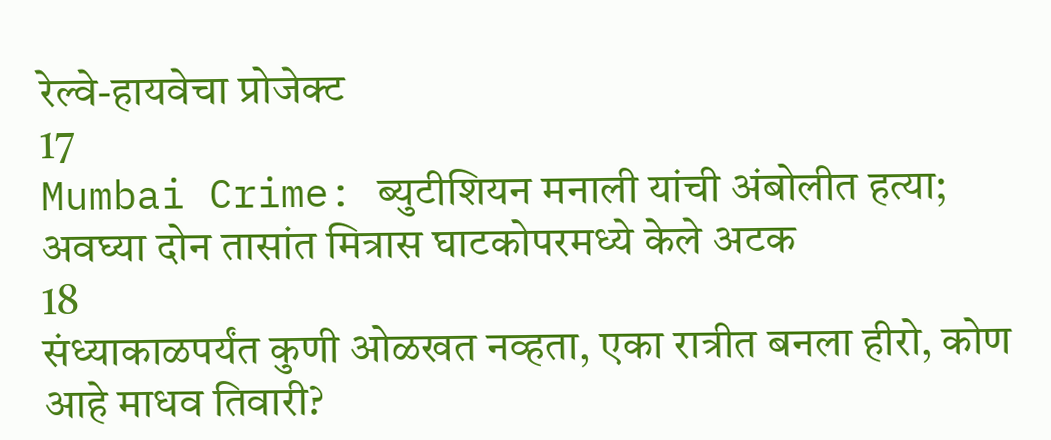रेल्वे-हायवेचा प्रोजेक्ट
17
Mumbai Crime: ब्युटीशियन मनाली यांची अंबोलीत हत्या; अवघ्या दोन तासांत मित्रास घाटकोपरमध्ये केले अटक
18
संध्याकाळपर्यंत कुणी ओळखत नव्हता, एका रात्रीत बनला हीरो, कोण आहे माधव तिवारी?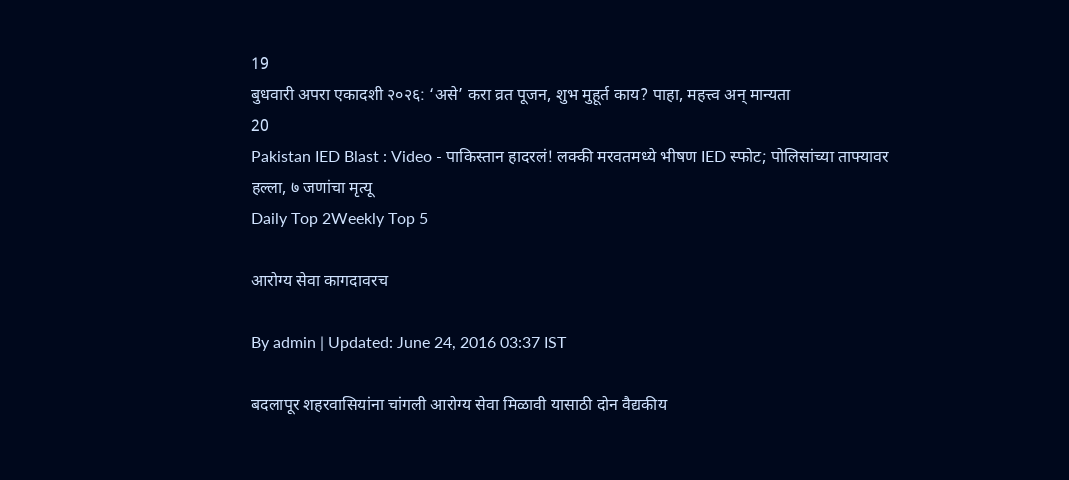19
बुधवारी अपरा एकादशी २०२६: ‘असे’ करा व्रत पूजन, शुभ मुहूर्त काय? पाहा, महत्त्व अन् मान्यता
20
Pakistan IED Blast : Video - पाकिस्तान हादरलं! लक्की मरवतमध्ये भीषण IED स्फोट; पोलिसांच्या ताफ्यावर हल्ला, ७ जणांचा मृत्यू
Daily Top 2Weekly Top 5

आरोग्य सेवा कागदावरच

By admin | Updated: June 24, 2016 03:37 IST

बदलापूर शहरवासियांना चांगली आरोग्य सेवा मिळावी यासाठी दोन वैद्यकीय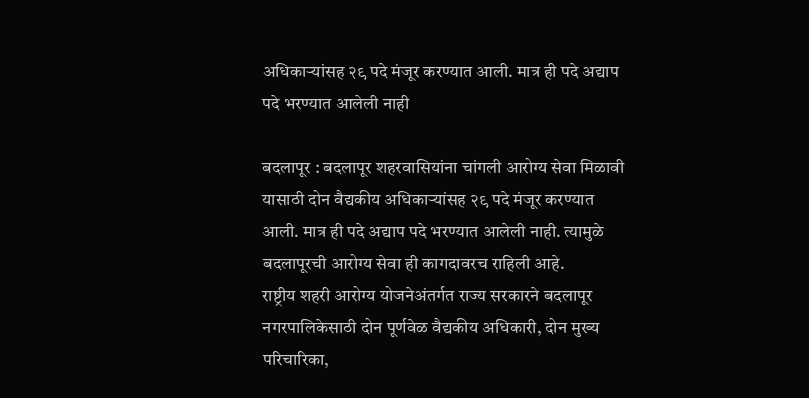अधिकाऱ्यांसह २९ पदे मंजूर करण्यात आली. मात्र ही पदे अद्याप पदे भरण्यात आलेली नाही

बदलापूर : बदलापूर शहरवासियांना चांगली आरोग्य सेवा मिळावी यासाठी दोन वैद्यकीय अधिकाऱ्यांसह २९ पदे मंजूर करण्यात आली. मात्र ही पदे अद्याप पदे भरण्यात आलेली नाही. त्यामुळे बदलापूरची आरोग्य सेवा ही कागदावरच राहिली आहे.
राष्ट्रीय शहरी आरोग्य योजनेअंतर्गत राज्य सरकारने बदलापूर नगरपालिकेसाठी दोन पूर्णवेळ वैद्यकीय अधिकारी, दोन मुख्य परिचारिका,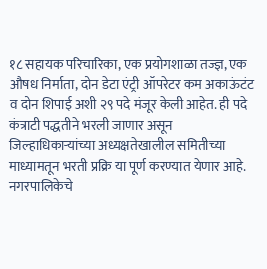१८ सहायक परिचारिका, एक प्रयोगशाळा तज्ज्ञ, एक औषध निर्माता, दोन डेटा एंट्री ऑपरेटर कम अकाऊंटंट व दोन शिपाई अशी २९ पदे मंजूर केली आहेत. ही पदे कंत्राटी पद्धतीने भरली जाणार असून जिल्हाधिकाऱ्यांच्या अध्यक्षतेखालील समितीच्या माध्यामतून भरती प्रक्रि या पूर्ण करण्यात येणार आहे. नगरपालिकेचे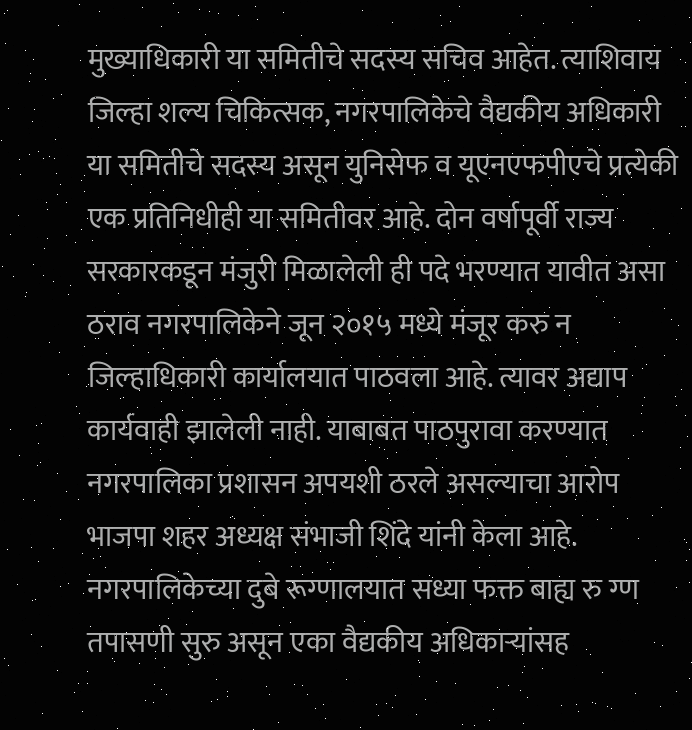मुख्याधिकारी या समितीचे सदस्य सचिव आहेत. त्याशिवाय जिल्हा शल्य चिकित्सक, नगरपालिकेचे वैद्यकीय अधिकारी या समितीचे सदस्य असून युनिसेफ व यूएनएफपीएचे प्रत्येकी एक प्रतिनिधीही या समितीवर आहे. दोन वर्षापूर्वी राज्य सरकारकडून मंजुरी मिळालेली ही पदे भरण्यात यावीत असा ठराव नगरपालिकेने जून २०१५ मध्ये मंजूर करु न जिल्हाधिकारी कार्यालयात पाठवला आहे. त्यावर अद्याप कार्यवाही झालेली नाही. याबाबत पाठपुरावा करण्यात नगरपालिका प्रशासन अपयशी ठरले असल्याचा आरोप भाजपा शहर अध्यक्ष संभाजी शिंदे यांनी केला आहे.
नगरपालिकेच्या दुबे रूग्णालयात सध्या फक्त बाह्य रु ग्ण तपासणी सुरु असून एका वैद्यकीय अधिकाऱ्यांसह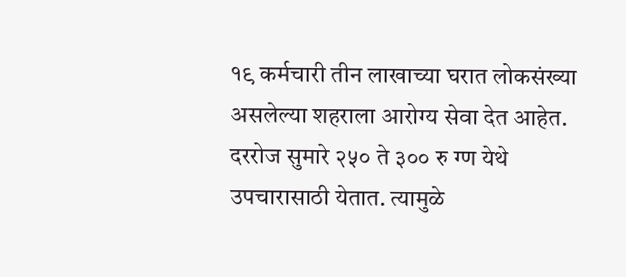१९ कर्मचारी तीन लाखाच्या घरात लोकसंख्या असलेल्या शहराला आरोग्य सेवा देत आहेत. दररोज सुमारे २५० ते ३०० रु ग्ण येथे उपचारासाठी येतात. त्यामुळे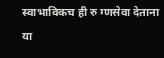स्वाभाविकच ही रु ग्णसेवा देताना या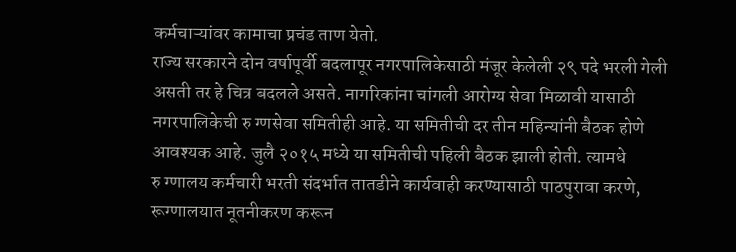कर्मचाऱ्यांवर कामाचा प्रचंड ताण येतो.
राज्य सरकारने दोन वर्षापूर्वी बदलापूर नगरपालिकेसाठी मंजूर केलेली २९ पदे भरली गेली असती तर हे चित्र बदलले असते. नागरिकांना चांगली आरोग्य सेवा मिळावी यासाठी नगरपालिकेची रु ग्णसेवा समितीही आहे. या समितीची दर तीन महिन्यांनी बैठक होणे आवश्यक आहे. जुलै २०१५ मध्ये या समितीची पहिली बैठक झाली होती. त्यामधे
रु ग्णालय कर्मचारी भरती संदर्भात तातडीने कार्यवाही करण्यासाठी पाठपुरावा करणे, रूग्णालयात नूतनीकरण करून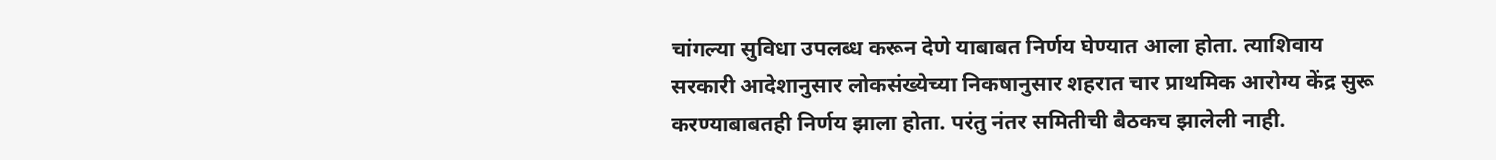चांगल्या सुविधा उपलब्ध करून देणे याबाबत निर्णय घेण्यात आला होता. त्याशिवाय सरकारी आदेशानुसार लोकसंख्येच्या निकषानुसार शहरात चार प्राथमिक आरोग्य केंद्र सुरू करण्याबाबतही निर्णय झाला होता. परंतु नंतर समितीची बैठकच झालेली नाही.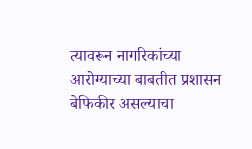त्यावरून नागरिकांच्या आरोग्याच्या बाबतीत प्रशासन बेफिकीर असल्याचा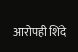आरोपही शिंदे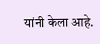यांनी केला आहे.